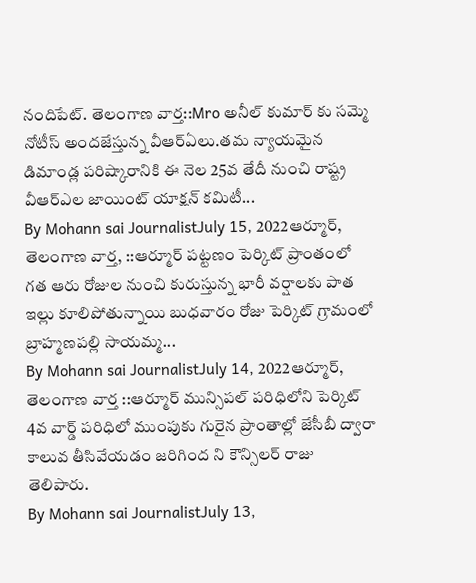నందిపేట్. తెలంగాణ వార్త::Mro అనీల్ కుమార్ కు సమ్మె నోటీస్ అందజేస్తున్న వీఆర్ఏలు.తమ న్యాయమైన డిమాండ్ల పరిష్కారానికి ఈ నెల 25వ తేదీ నుంచి రాష్ట్ర వీఆర్ఎల జాయింట్ యాక్షన్ కమిటీ...
By Mohann sai JournalistJuly 15, 2022ఆర్మూర్, తెలంగాణ వార్త, ::ఆర్మూర్ పట్టణం పెర్కిట్ ప్రాంతంలో గత ఆరు రోజుల నుంచి కురుస్తున్న భారీ వర్షాలకు పాత ఇల్లు కూలిపోతున్నాయి బుధవారం రోజు పెర్కిట్ గ్రామంలో బ్రాహ్మణపల్లి సాయమ్మ...
By Mohann sai JournalistJuly 14, 2022ఆర్మూర్, తెలంగాణ వార్త ::ఆర్మూర్ మున్సిపల్ పరిధిలోని పెర్కిట్ 4వ వార్డ్ పరిధిలో ముంపుకు గురైన ప్రాంతాల్లో జేసీబీ ద్వారా కాలువ తీసివేయడం జరిగింద ని కౌన్సిలర్ రాజు తెలిపారు.
By Mohann sai JournalistJuly 13,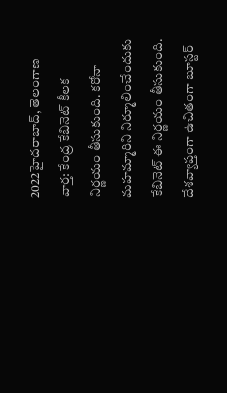2022హైదరాబాద్, తెలంగాణ వార్త: కేంద్ర కేబినెట్ కీలక నిర్ణయం తీసుకుంది. కరోనా మహమ్మారిని నిర్మూలించేందుకు కేబినెట్ ఈ నిర్ణయం తీసుకుంది. దేశవ్యాప్తంగా ఉచితంగా బూస్టర్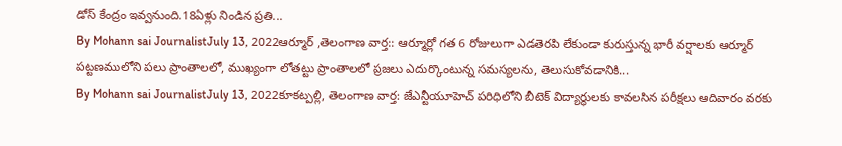డోస్ కేంద్రం ఇవ్వనుంది.18ఏళ్లు నిండిన ప్రతి...
By Mohann sai JournalistJuly 13, 2022ఆర్మూర్ ,తెలంగాణ వార్త:: ఆర్మూర్లో గత 6 రోజులుగా ఎడతెరపి లేకుండా కురుస్తున్న భారీ వర్షాలకు ఆర్మూర్ పట్టణములోని పలు ప్రాంతాలలో, ముఖ్యంగా లోతట్టు ప్రాంతాలలో ప్రజలు ఎదుర్కొంటున్న సమస్యలను, తెలుసుకోవడానికి...
By Mohann sai JournalistJuly 13, 2022కూకట్పల్లి, తెలంగాణ వార్త: జేఎన్టీయూహెచ్ పరిధిలోని బీటెక్ విద్యార్థులకు కావలసిన పరీక్షలు ఆదివారం వరకు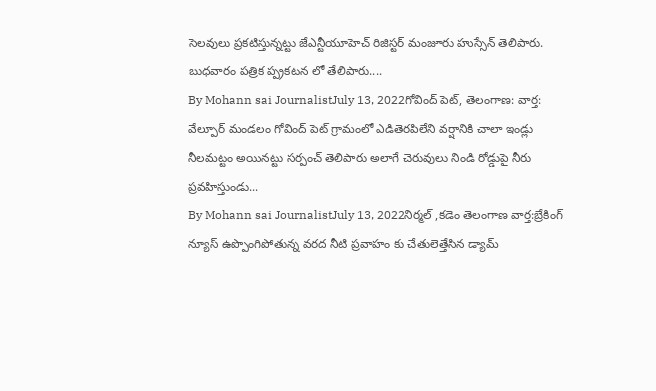సెలవులు ప్రకటిస్తున్నట్టు జేఎన్టీయూహెచ్ రిజిస్టర్ మంజూరు హుస్సేన్ తెలిపారు. బుధవారం పత్రిక ప్ప్రకటన లో తేలిపారు....
By Mohann sai JournalistJuly 13, 2022గోవింద్ పెట్, తెలంగాణ: వార్త: వేల్పూర్ మండలం గోవింద్ పెట్ గ్రామంలో ఎడితెరపిలేని వర్షానికి చాలా ఇండ్లు నీలమట్టం అయినట్టు సర్పంచ్ తెలిపారు అలాగే చెరువులు నిండి రోడ్డుపై నీరు ప్రవహిస్తుండు...
By Mohann sai JournalistJuly 13, 2022నిర్మల్ ,కడెం తెలంగాణ వార్త:బ్రేకింగ్ న్యూస్ ఉప్పొంగిపోతున్న వరద నీటి ప్రవాహం కు చేతులెత్తేసిన డ్యామ్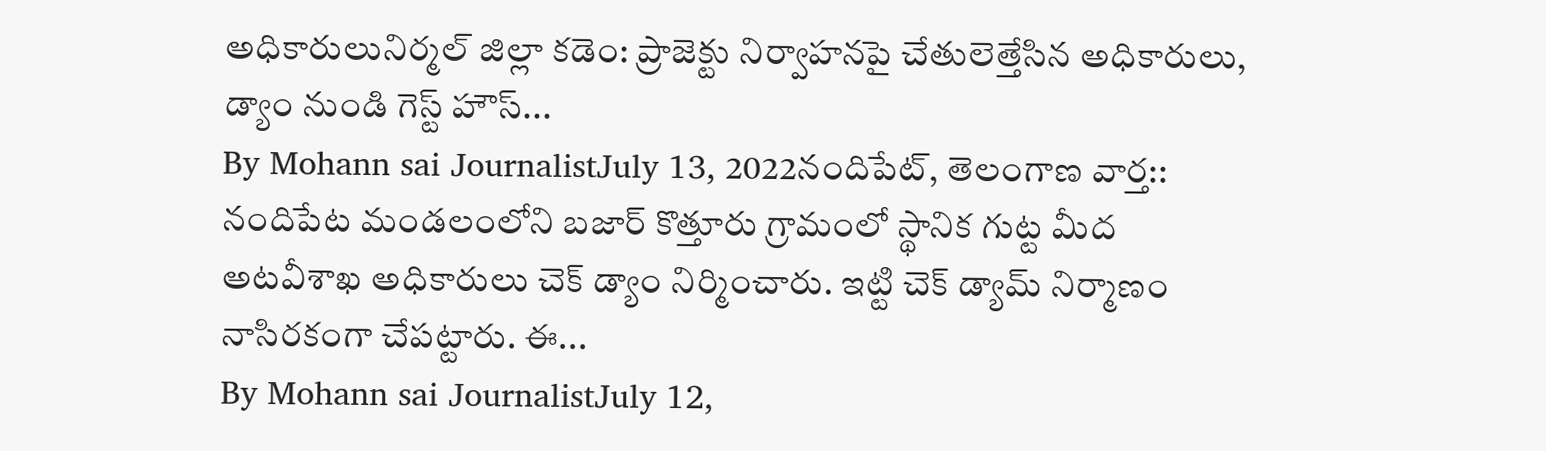అధికారులునిర్మల్ జిల్లా కడెం: ప్రాజెక్టు నిర్వాహనపై చేతులెత్తేసిన అధికారులు, డ్యాం నుండి గెస్ట్ హౌస్...
By Mohann sai JournalistJuly 13, 2022నందిపేట్, తెలంగాణ వార్త:: నందిపేట మండలంలోని బజార్ కొత్తూరు గ్రామంలో స్థానిక గుట్ట మీద అటవీశాఖ అధికారులు చెక్ డ్యాం నిర్మించారు. ఇట్టి చెక్ డ్యామ్ నిర్మాణం నాసిరకంగా చేపట్టారు. ఈ...
By Mohann sai JournalistJuly 12,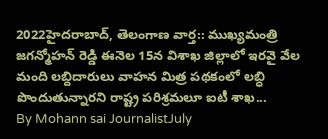2022హైదరాబాద్, తెలంగాణ వార్త:: ముఖ్యమంత్రి జగన్మోహన్ రెడ్డి ఈనెల 15న విశాఖ జిల్లాలో ఇరవై వేల మంది లబ్దిదారులు వాహన మిత్ర పథకంలో లబ్ధి పొందుతున్నారని రాష్ట్ర పరిశ్రమలూ ఐటీ శాఖ...
By Mohann sai JournalistJuly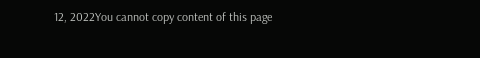12, 2022You cannot copy content of this page